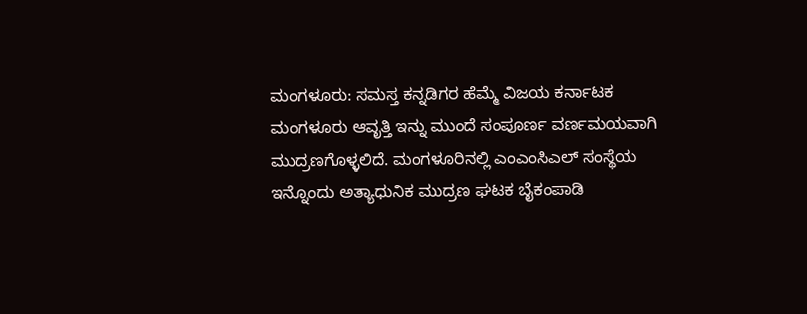ಮಂಗಳೂರು: ಸಮಸ್ತ ಕನ್ನಡಿಗರ ಹೆಮ್ಮೆ ವಿಜಯ ಕರ್ನಾಟಕ ಮಂಗಳೂರು ಆವೃತ್ತಿ ಇನ್ನು ಮುಂದೆ ಸಂಪೂರ್ಣ ವರ್ಣಮಯವಾಗಿ ಮುದ್ರಣಗೊಳ್ಳಲಿದೆ. ಮಂಗಳೂರಿನಲ್ಲಿ ಎಂಎಂಸಿಎಲ್ ಸಂಸ್ಥೆಯ ಇನ್ನೊಂದು ಅತ್ಯಾಧುನಿಕ ಮುದ್ರಣ ಘಟಕ ಬೈಕಂಪಾಡಿ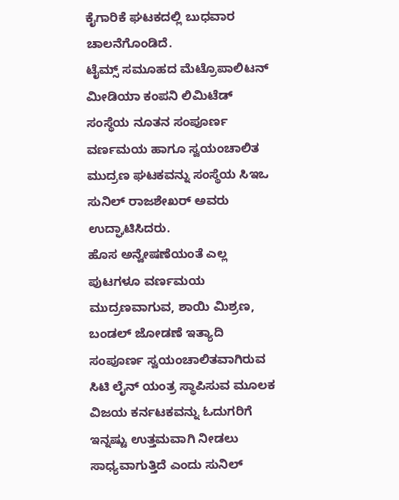ಕೈಗಾರಿಕೆ ಘಟಕದಲ್ಲಿ ಬುಧವಾರ ಚಾಲನೆಗೊಂಡಿದೆ.
ಟೈಮ್ಸ್ ಸಮೂಹದ ಮೆಟ್ರೊಪಾಲಿಟನ್ ಮೀಡಿಯಾ ಕಂಪನಿ ಲಿಮಿಟೆಡ್ ಸಂಸ್ಥೆಯ ನೂತನ ಸಂಪೂರ್ಣ ವರ್ಣಮಯ ಹಾಗೂ ಸ್ವಯಂಚಾಲಿತ ಮುದ್ರಣ ಘಟಕವನ್ನು ಸಂಸ್ಥೆಯ ಸಿಇಒ ಸುನಿಲ್ ರಾಜಶೇಖರ್ ಅವರು ಉದ್ಘಾಟಿಸಿದರು.
ಹೊಸ ಅನ್ವೇಷಣೆಯಂತೆ ಎಲ್ಲ ಪುಟಗಳೂ ವರ್ಣಮಯ ಮುದ್ರಣವಾಗುವ, ಶಾಯಿ ಮಿಶ್ರಣ, ಬಂಡಲ್ ಜೋಡಣೆ ಇತ್ಯಾದಿ ಸಂಪೂರ್ಣ ಸ್ವಯಂಚಾಲಿತವಾಗಿರುವ ಸಿಟಿ ಲೈನ್ ಯಂತ್ರ ಸ್ಥಾಪಿಸುವ ಮೂಲಕ ವಿಜಯ ಕರ್ನಟಕವನ್ನು ಓದುಗರಿಗೆ ಇನ್ನಷ್ಟು ಉತ್ತಮವಾಗಿ ನೀಡಲು ಸಾಧ್ಯವಾಗುತ್ತಿದೆ ಎಂದು ಸುನಿಲ್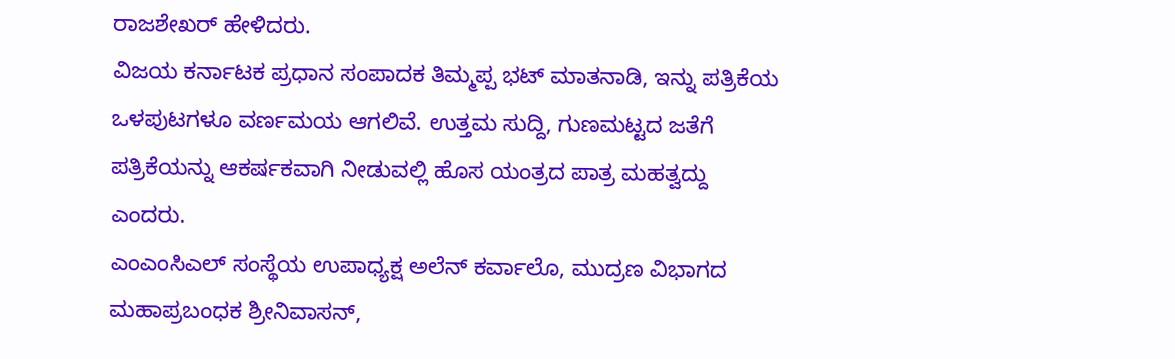ರಾಜಶೇಖರ್ ಹೇಳಿದರು.
ವಿಜಯ ಕರ್ನಾಟಕ ಪ್ರಧಾನ ಸಂಪಾದಕ ತಿಮ್ಮಪ್ಪ ಭಟ್ ಮಾತನಾಡಿ, ಇನ್ನು ಪತ್ರಿಕೆಯ ಒಳಪುಟಗಳೂ ವರ್ಣಮಯ ಆಗಲಿವೆ. ಉತ್ತಮ ಸುದ್ದಿ, ಗುಣಮಟ್ಟದ ಜತೆಗೆ ಪತ್ರಿಕೆಯನ್ನು ಆಕರ್ಷಕವಾಗಿ ನೀಡುವಲ್ಲಿ ಹೊಸ ಯಂತ್ರದ ಪಾತ್ರ ಮಹತ್ವದ್ದು ಎಂದರು.
ಎಂಎಂಸಿಎಲ್ ಸಂಸ್ಥೆಯ ಉಪಾಧ್ಯಕ್ಷ ಅಲೆನ್ ಕರ್ವಾಲೊ, ಮುದ್ರಣ ವಿಭಾಗದ ಮಹಾಪ್ರಬಂಧಕ ಶ್ರೀನಿವಾಸನ್,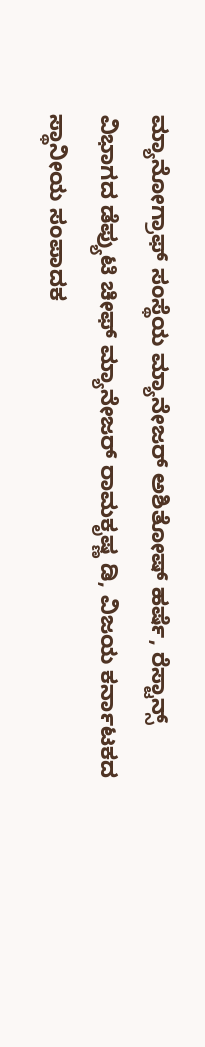ಮ್ಯಾನೋಗ್ರಾಫ್ ಸಂಸ್ಥೆಯ ಮ್ಯಾನೇಜರ್ ಅಶಿತೋಷ್ ಹರ್ಷೆ, ರೆಸ್ಟಾನ್ಸ್ ವಿಭಾಗದ ಡೆಪ್ಯುಟಿ ಚೀಫ್ ಮ್ಯಾನೇಜರ್ ರಾಮಕೃಷ್ಣ ಡಿ, ವಿಜಯ ಕರ್ನಾಟಕದ ಸ್ಥಾನೀಯ ಸಂಪಾದಕ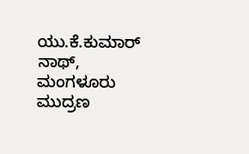ಯು.ಕೆ.ಕುಮಾರ್ ನಾಥ್, ಮಂಗಳೂರು ಮುದ್ರಣ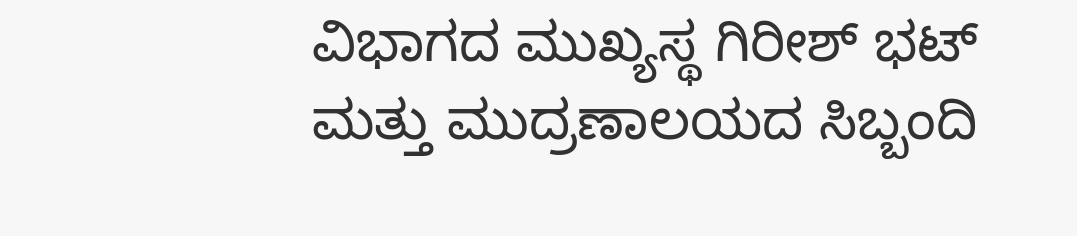ವಿಭಾಗದ ಮುಖ್ಯಸ್ಥ ಗಿರೀಶ್ ಭಟ್ ಮತ್ತು ಮುದ್ರಣಾಲಯದ ಸಿಬ್ಬಂದಿ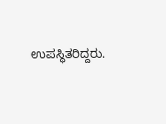ಉಪಸ್ಥಿತರಿದ್ದರು.